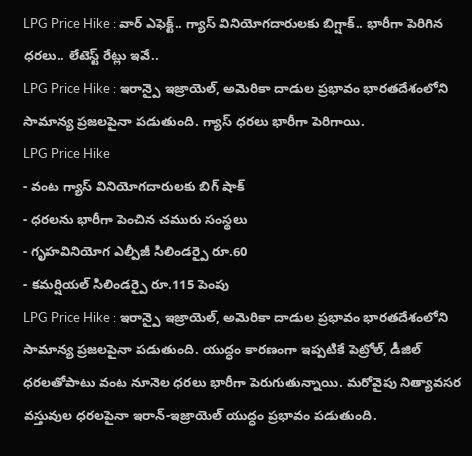LPG Price Hike : వార్ ఎఫెక్ట్.. గ్యాస్ వినియోగదారులకు బిగ్షాక్.. భారీగా పెరిగిన ధరలు.. లేటెస్ట్ రేట్లు ఇవే..
LPG Price Hike : ఇరాన్పై ఇజ్రాయెల్, అమెరికా దాడుల ప్రభావం భారతదేశంలోని సామాన్య ప్రజలపైనా పడుతుంది. గ్యాస్ ధరలు భారీగా పెరిగాయి.
LPG Price Hike
- వంట గ్యాస్ వినియోగదారులకు బిగ్ షాక్
- ధరలను భారీగా పెంచిన చమురు సంస్థలు
- గృహవినియోగ ఎల్పీజీ సిలిండర్పై రూ.60
- కమర్షియల్ సిలిండర్పై రూ.115 పెంపు
LPG Price Hike : ఇరాన్పై ఇజ్రాయెల్, అమెరికా దాడుల ప్రభావం భారతదేశంలోని సామాన్య ప్రజలపైనా పడుతుంది. యుద్ధం కారణంగా ఇప్పటికే పెట్రోల్, డీజిల్ ధరలతోపాటు వంట నూనెల ధరలు భారీగా పెరుగుతున్నాయి. మరోవైపు నిత్యావసర వస్తువుల ధరలపైనా ఇరాన్-ఇజ్రాయెల్ యుద్ధం ప్రభావం పడుతుంది.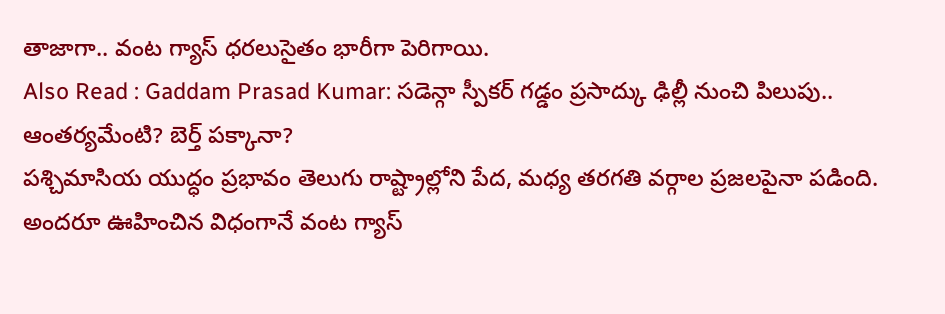తాజాగా.. వంట గ్యాస్ ధరలుసైతం భారీగా పెరిగాయి.
Also Read : Gaddam Prasad Kumar: సడెన్గా స్పీకర్ గడ్డం ప్రసాద్కు ఢిల్లీ నుంచి పిలుపు.. ఆంతర్యమేంటి? బెర్త్ పక్కానా?
పశ్చిమాసియ యుద్ధం ప్రభావం తెలుగు రాష్ట్రాల్లోని పేద, మధ్య తరగతి వర్గాల ప్రజలపైనా పడింది. అందరూ ఊహించిన విధంగానే వంట గ్యాస్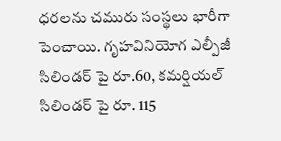ధరలను చమురు సంస్థలు భారీగా పెంచాయి. గృహవినియోగ ఎల్పీజీ సిలిండర్ పై రూ.60, కమర్షియల్ సిలిండర్ పై రూ. 115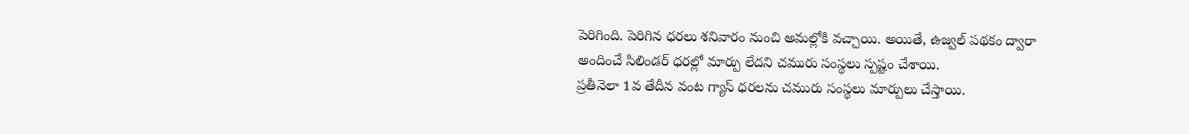పెరిగింది. పెరిగిన ధరలు శనివారం నుంచి అమల్లోకి వచ్చాయి. అయితే, ఉజ్వల్ పథకం ద్వారా అందించే సిలిండర్ ధరల్లో మార్పు లేదని చమురు సంస్థలు స్పష్టం చేశాయి.
ప్రతీనెలా 1వ తేదీన వంట గ్యాస్ ధరలను చమురు సంస్థలు మార్పులు చేస్తాయి.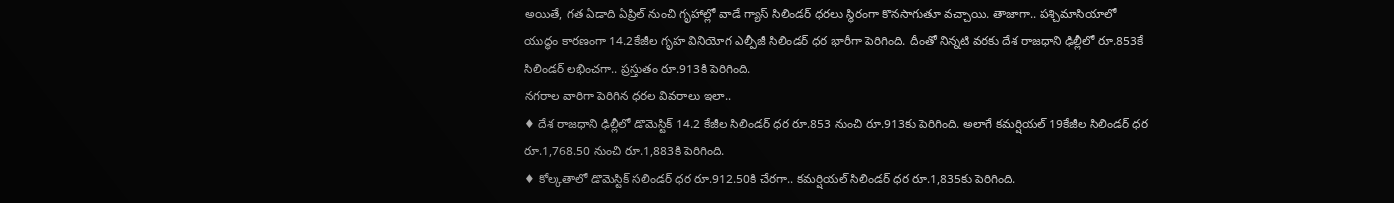అయితే, గత ఏడాది ఏప్రిల్ నుంచి గృహాల్లో వాడే గ్యాస్ సిలిండర్ ధరలు స్థిరంగా కొనసాగుతూ వచ్చాయి. తాజాగా.. పశ్చిమాసియాలో యుద్ధం కారణంగా 14.2కేజీల గృహ వినియోగ ఎల్పీజీ సిలిండర్ ధర భారీగా పెరిగింది. దీంతో నిన్నటి వరకు దేశ రాజధాని ఢిల్లీలో రూ.853కే సిలిండర్ లభించగా.. ప్రస్తుతం రూ.913కి పెరిగింది.
నగరాల వారిగా పెరిగిన ధరల వివరాలు ఇలా..
♦ దేశ రాజధాని ఢిల్లీలో డొమెస్టిక్ 14.2 కేజీల సిలిండర్ ధర రూ.853 నుంచి రూ.913కు పెరిగింది. అలాగే కమర్షియల్ 19కేజీల సిలిండర్ ధర రూ.1,768.50 నుంచి రూ.1,883కి పెరిగింది.
♦ కోల్కతాలో డొమెస్టిక్ సలిండర్ ధర రూ.912.50కి చేరగా.. కమర్షియల్ సిలిండర్ ధర రూ.1,835కు పెరిగింది.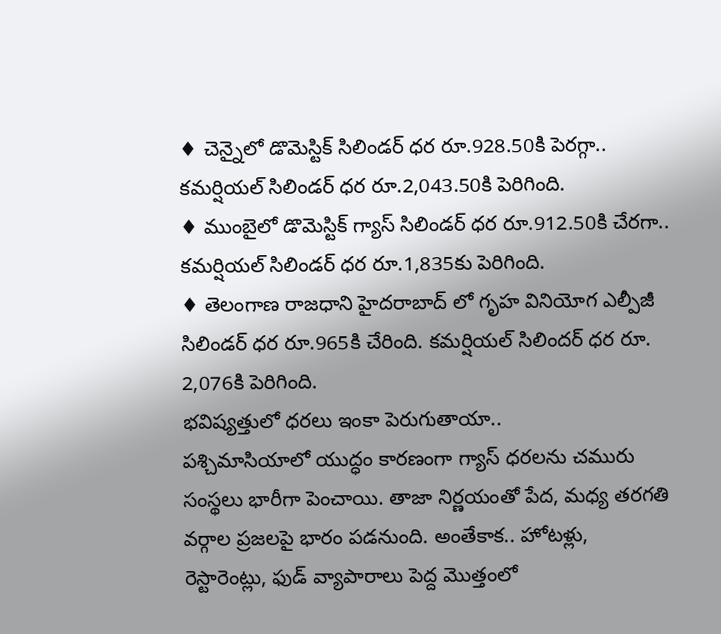♦ చెన్నైలో డొమెస్టిక్ సిలిండర్ ధర రూ.928.50కి పెరగ్గా.. కమర్షియల్ సిలిండర్ ధర రూ.2,043.50కి పెరిగింది.
♦ ముంబైలో డొమెస్టిక్ గ్యాస్ సిలిండర్ ధర రూ.912.50కి చేరగా.. కమర్షియల్ సిలిండర్ ధర రూ.1,835కు పెరిగింది.
♦ తెలంగాణ రాజధాని హైదరాబాద్ లో గృహ వినియోగ ఎల్పీజీ సిలిండర్ ధర రూ.965కి చేరింది. కమర్షియల్ సిలిందర్ ధర రూ. 2,076కి పెరిగింది.
భవిష్యత్తులో ధరలు ఇంకా పెరుగుతాయా..
పశ్చిమాసియాలో యుద్ధం కారణంగా గ్యాస్ ధరలను చమురు సంస్థలు భారీగా పెంచాయి. తాజా నిర్ణయంతో పేద, మధ్య తరగతి వర్గాల ప్రజలపై భారం పడనుంది. అంతేకాక.. హోటళ్లు, రెస్టారెంట్లు, ఫుడ్ వ్యాపారాలు పెద్ద మొత్తంలో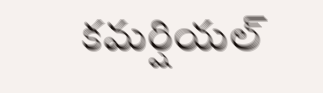కమర్షియల్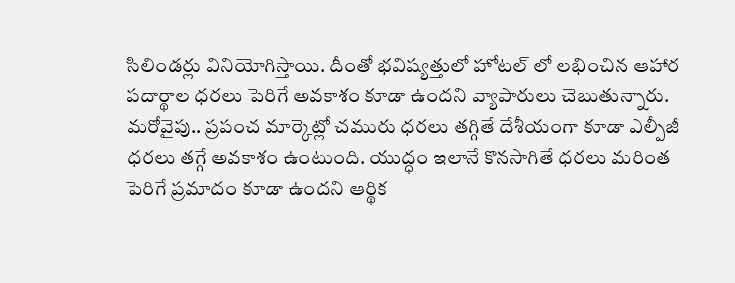సిలిండర్లు వినియోగిస్తాయి. దీంతో భవిష్యత్తులో హోటల్ లో లభించిన ఆహార పదార్థాల ధరలు పెరిగే అవకాశం కూడా ఉందని వ్యాపారులు చెబుతున్నారు. మరోవైపు.. ప్రపంచ మార్కెట్లో చమురు ధరలు తగ్గితే దేశీయంగా కూడా ఎల్పీజీ ధరలు తగ్గే అవకాశం ఉంటుంది. యుద్ధం ఇలానే కొనసాగితే ధరలు మరింత పెరిగే ప్రమాదం కూడా ఉందని ఆర్థిక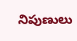నిపుణులు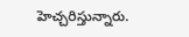హెచ్చరిస్తున్నారు.